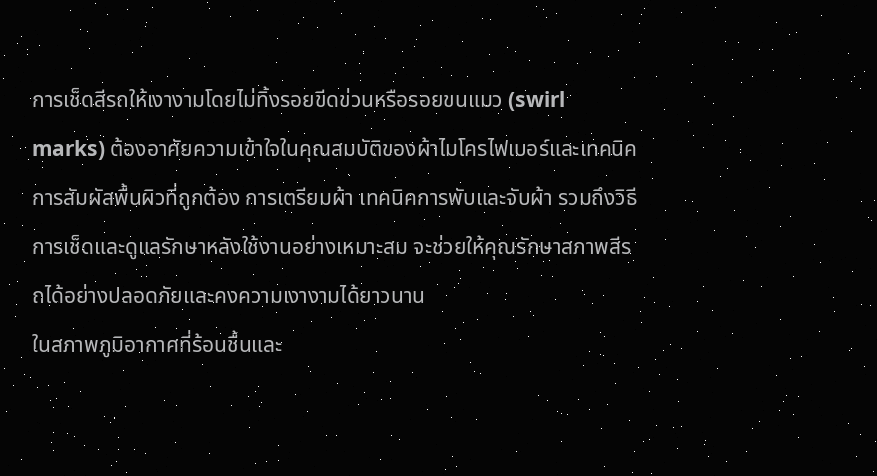การเช็ดสีรถให้เงางามโดยไม่ทิ้งรอยขีดข่วนหรือรอยขนแมว (swirl marks) ต้องอาศัยความเข้าใจในคุณสมบัติของผ้าไมโครไฟเบอร์และเทคนิคการสัมผัสพื้นผิวที่ถูกต้อง การเตรียมผ้า เทคนิคการพับและจับผ้า รวมถึงวิธีการเช็ดและดูแลรักษาหลังใช้งานอย่างเหมาะสม จะช่วยให้คุณรักษาสภาพสีรถได้อย่างปลอดภัยและคงความเงางามได้ยาวนาน
ในสภาพภูมิอากาศที่ร้อนชื้นและ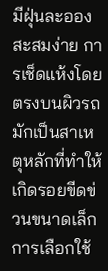มีฝุ่นละอองสะสมง่าย การเช็ดแห้งโดยตรงบนผิวรถมักเป็นสาเหตุหลักที่ทำให้เกิดรอยขีดข่วนขนาดเล็ก การเลือกใช้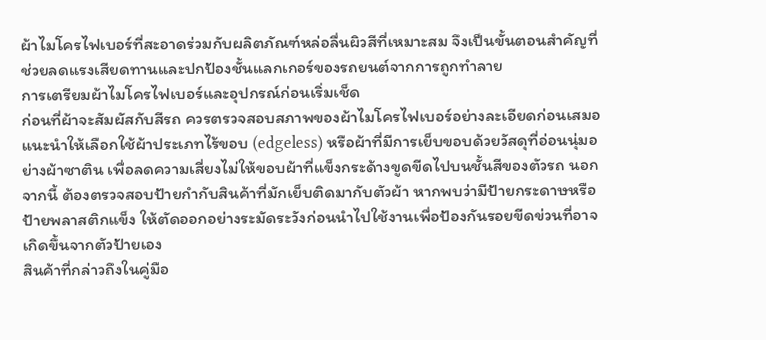ผ้าไมโครไฟเบอร์ที่สะอาดร่วมกับผลิตภัณฑ์หล่อลื่นผิวสีที่เหมาะสม จึงเป็นขั้นตอนสำคัญที่ช่วยลดแรงเสียดทานและปกป้องชั้นแลกเกอร์ของรถยนต์จากการถูกทำลาย
การเตรียมผ้าไมโครไฟเบอร์และอุปกรณ์ก่อนเริ่มเช็ด
ก่อนที่ผ้าจะสัมผัสกับสีรถ ควรตรวจสอบสภาพของผ้าไมโครไฟเบอร์อย่างละเอียดก่อนเสมอ แนะนำให้เลือกใช้ผ้าประเภทไร้ขอบ (edgeless) หรือผ้าที่มีการเย็บขอบด้วยวัสดุที่อ่อนนุ่มอย่างผ้าซาติน เพื่อลดความเสี่ยงไม่ให้ขอบผ้าที่แข็งกระด้างขูดขีดไปบนชั้นสีของตัวรถ นอกจากนี้ ต้องตรวจสอบป้ายกำกับสินค้าที่มักเย็บติดมากับตัวผ้า หากพบว่ามีป้ายกระดาษหรือป้ายพลาสติกแข็ง ให้ตัดออกอย่างระมัดระวังก่อนนำไปใช้งานเพื่อป้องกันรอยขีดข่วนที่อาจเกิดขึ้นจากตัวป้ายเอง
สินค้าที่กล่าวถึงในคู่มือ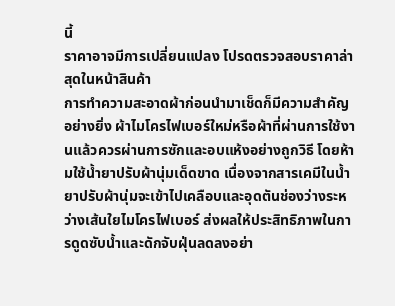นี้
ราคาอาจมีการเปลี่ยนแปลง โปรดตรวจสอบราคาล่าสุดในหน้าสินค้า
การทำความสะอาดผ้าก่อนนำมาเช็ดก็มีความสำคัญอย่างยิ่ง ผ้าไมโครไฟเบอร์ใหม่หรือผ้าที่ผ่านการใช้งานแล้วควรผ่านการซักและอบแห้งอย่างถูกวิธี โดยห้ามใช้น้ำยาปรับผ้านุ่มเด็ดขาด เนื่องจากสารเคมีในน้ำยาปรับผ้านุ่มจะเข้าไปเคลือบและอุดตันช่องว่างระหว่างเส้นใยไมโครไฟเบอร์ ส่งผลให้ประสิทธิภาพในการดูดซับน้ำและดักจับฝุ่นลดลงอย่า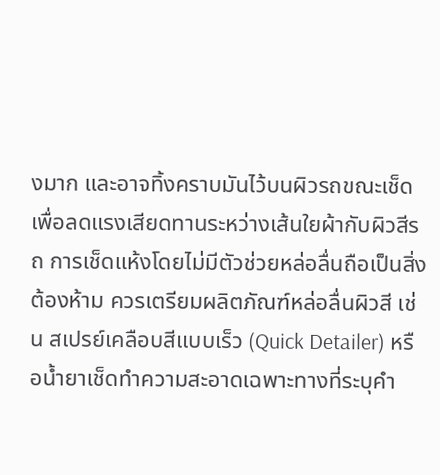งมาก และอาจทิ้งคราบมันไว้บนผิวรถขณะเช็ด
เพื่อลดแรงเสียดทานระหว่างเส้นใยผ้ากับผิวสีรถ การเช็ดแห้งโดยไม่มีตัวช่วยหล่อลื่นถือเป็นสิ่งต้องห้าม ควรเตรียมผลิตภัณฑ์หล่อลื่นผิวสี เช่น สเปรย์เคลือบสีแบบเร็ว (Quick Detailer) หรือน้ำยาเช็ดทำความสะอาดเฉพาะทางที่ระบุคำ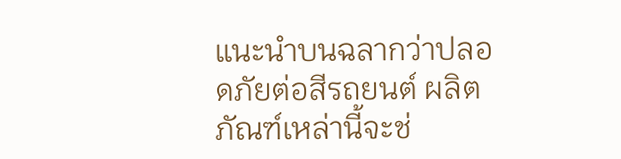แนะนำบนฉลากว่าปลอดภัยต่อสีรถยนต์ ผลิตภัณฑ์เหล่านี้จะช่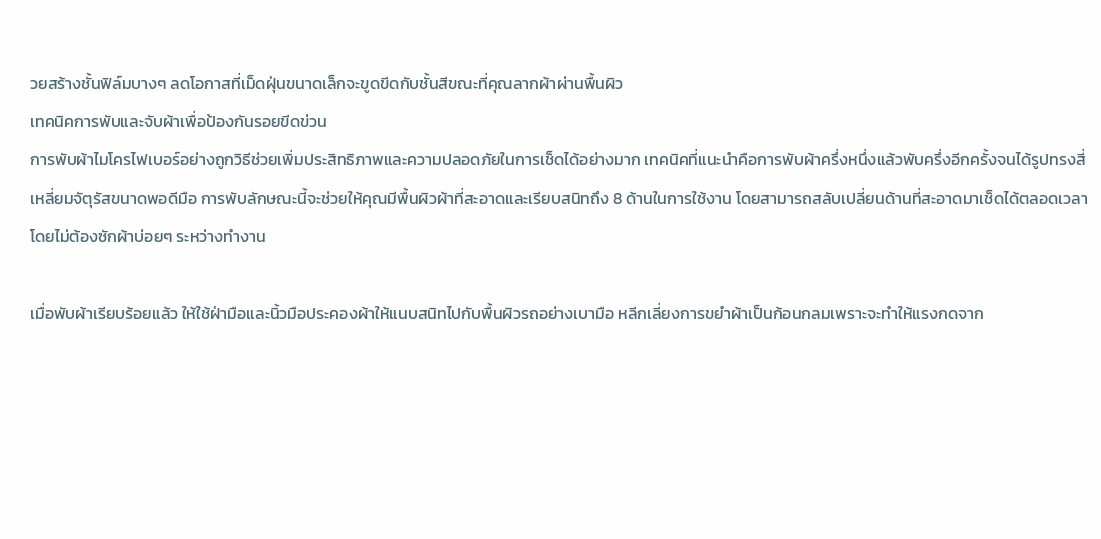วยสร้างชั้นฟิล์มบางๆ ลดโอกาสที่เม็ดฝุ่นขนาดเล็กจะขูดขีดกับชั้นสีขณะที่คุณลากผ้าผ่านพื้นผิว
เทคนิคการพับและจับผ้าเพื่อป้องกันรอยขีดข่วน
การพับผ้าไมโครไฟเบอร์อย่างถูกวิธีช่วยเพิ่มประสิทธิภาพและความปลอดภัยในการเช็ดได้อย่างมาก เทคนิคที่แนะนำคือการพับผ้าครึ่งหนึ่งแล้วพับครึ่งอีกครั้งจนได้รูปทรงสี่เหลี่ยมจัตุรัสขนาดพอดีมือ การพับลักษณะนี้จะช่วยให้คุณมีพื้นผิวผ้าที่สะอาดและเรียบสนิทถึง 8 ด้านในการใช้งาน โดยสามารถสลับเปลี่ยนด้านที่สะอาดมาเช็ดได้ตลอดเวลาโดยไม่ต้องซักผ้าบ่อยๆ ระหว่างทำงาน

เมื่อพับผ้าเรียบร้อยแล้ว ให้ใช้ฝ่ามือและนิ้วมือประคองผ้าให้แนบสนิทไปกับพื้นผิวรถอย่างเบามือ หลีกเลี่ยงการขยำผ้าเป็นก้อนกลมเพราะจะทำให้แรงกดจาก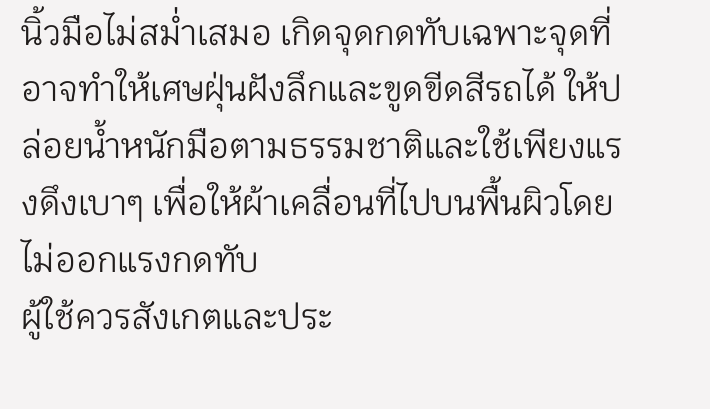นิ้วมือไม่สม่ำเสมอ เกิดจุดกดทับเฉพาะจุดที่อาจทำให้เศษฝุ่นฝังลึกและขูดขีดสีรถได้ ให้ปล่อยน้ำหนักมือตามธรรมชาติและใช้เพียงแรงดึงเบาๆ เพื่อให้ผ้าเคลื่อนที่ไปบนพื้นผิวโดยไม่ออกแรงกดทับ
ผู้ใช้ควรสังเกตและประ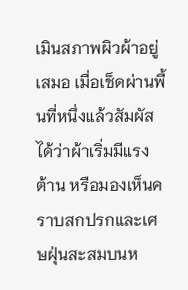เมินสภาพผิวผ้าอยู่เสมอ เมื่อเช็ดผ่านพื้นที่หนึ่งแล้วสัมผัสได้ว่าผ้าเริ่มมีแรงต้าน หรือมองเห็นคราบสกปรกและเศษฝุ่นสะสมบนห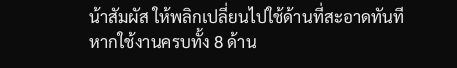น้าสัมผัส ให้พลิกเปลี่ยนไปใช้ด้านที่สะอาดทันที หากใช้งานครบทั้ง 8 ด้าน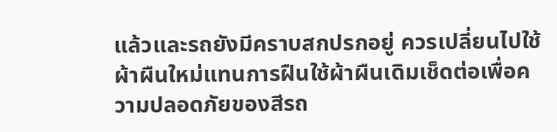แล้วและรถยังมีคราบสกปรกอยู่ ควรเปลี่ยนไปใช้ผ้าผืนใหม่แทนการฝืนใช้ผ้าผืนเดิมเช็ดต่อเพื่อความปลอดภัยของสีรถ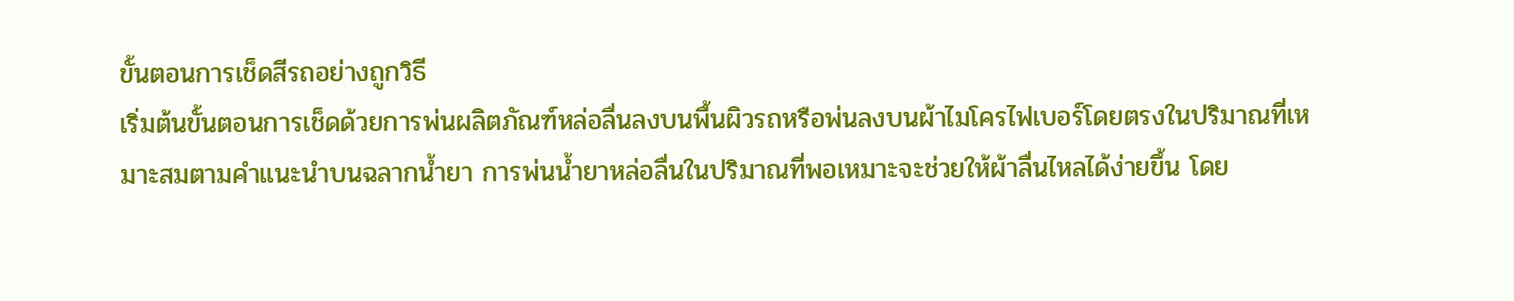ขั้นตอนการเช็ดสีรถอย่างถูกวิธี
เริ่มต้นขั้นตอนการเช็ดด้วยการพ่นผลิตภัณฑ์หล่อลื่นลงบนพื้นผิวรถหรือพ่นลงบนผ้าไมโครไฟเบอร์โดยตรงในปริมาณที่เหมาะสมตามคำแนะนำบนฉลากน้ำยา การพ่นน้ำยาหล่อลื่นในปริมาณที่พอเหมาะจะช่วยให้ผ้าลื่นไหลได้ง่ายขึ้น โดย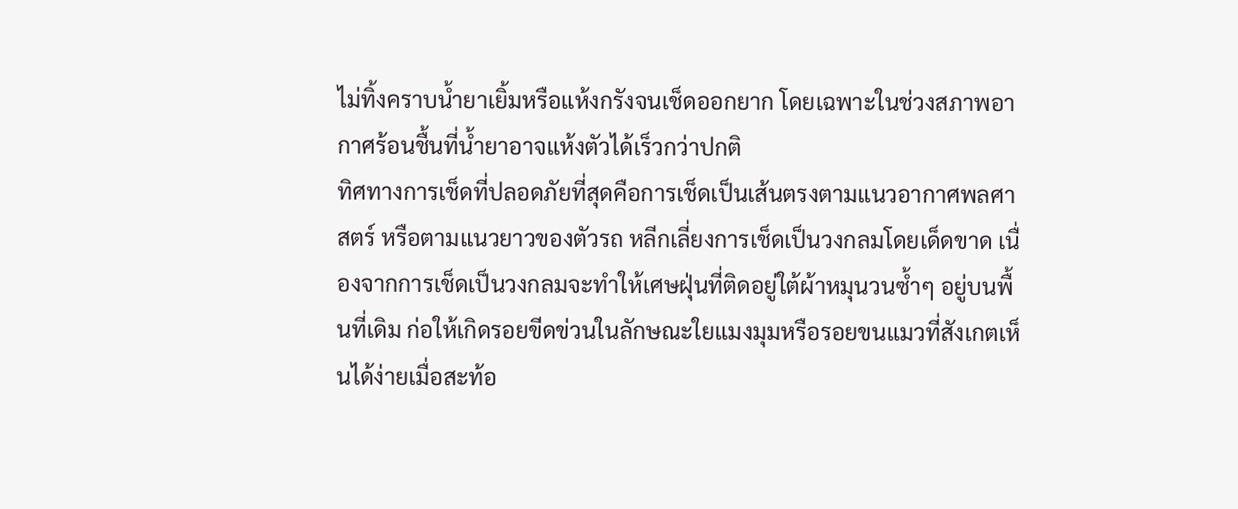ไม่ทิ้งคราบน้ำยาเยิ้มหรือแห้งกรังจนเช็ดออกยาก โดยเฉพาะในช่วงสภาพอากาศร้อนชื้นที่น้ำยาอาจแห้งตัวได้เร็วกว่าปกติ
ทิศทางการเช็ดที่ปลอดภัยที่สุดคือการเช็ดเป็นเส้นตรงตามแนวอากาศพลศาสตร์ หรือตามแนวยาวของตัวรถ หลีกเลี่ยงการเช็ดเป็นวงกลมโดยเด็ดขาด เนื่องจากการเช็ดเป็นวงกลมจะทำให้เศษฝุ่นที่ติดอยู่ใต้ผ้าหมุนวนซ้ำๆ อยู่บนพื้นที่เดิม ก่อให้เกิดรอยขีดข่วนในลักษณะใยแมงมุมหรือรอยขนแมวที่สังเกตเห็นได้ง่ายเมื่อสะท้อ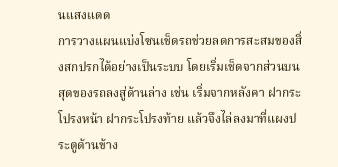นแสงแดด
การวางแผนแบ่งโซนเช็ดรถช่วยลดการสะสมของสิ่งสกปรกได้อย่างเป็นระบบ โดยเริ่มเช็ดจากส่วนบนสุดของรถลงสู่ด้านล่าง เช่น เริ่มจากหลังคา ฝากระโปรงหน้า ฝากระโปรงท้าย แล้วจึงไล่ลงมาที่แผงประตูด้านข้าง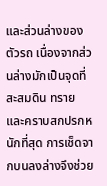และส่วนล่างของตัวรถ เนื่องจากส่วนล่างมักเป็นจุดที่สะสมดิน ทราย และคราบสกปรกหนักที่สุด การเช็ดจากบนลงล่างจึงช่วย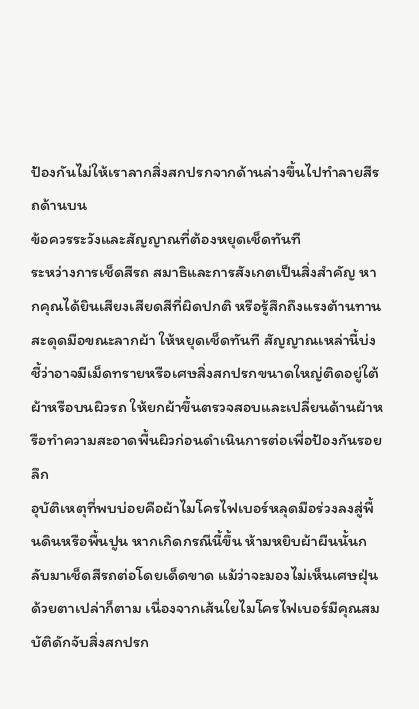ป้องกันไม่ให้เราลากสิ่งสกปรกจากด้านล่างขึ้นไปทำลายสีรถด้านบน
ข้อควรระวังและสัญญาณที่ต้องหยุดเช็ดทันที
ระหว่างการเช็ดสีรถ สมาธิและการสังเกตเป็นสิ่งสำคัญ หากคุณได้ยินเสียงเสียดสีที่ผิดปกติ หรือรู้สึกถึงแรงต้านทานสะดุดมือขณะลากผ้า ให้หยุดเช็ดทันที สัญญาณเหล่านี้บ่งชี้ว่าอาจมีเม็ดทรายหรือเศษสิ่งสกปรกขนาดใหญ่ติดอยู่ใต้ผ้าหรือบนผิวรถ ให้ยกผ้าขึ้นตรวจสอบและเปลี่ยนด้านผ้าหรือทำความสะอาดพื้นผิวก่อนดำเนินการต่อเพื่อป้องกันรอยลึก
อุบัติเหตุที่พบบ่อยคือผ้าไมโครไฟเบอร์หลุดมือร่วงลงสู่พื้นดินหรือพื้นปูน หากเกิดกรณีนี้ขึ้น ห้ามหยิบผ้าผืนนั้นกลับมาเช็ดสีรถต่อโดยเด็ดขาด แม้ว่าจะมองไม่เห็นเศษฝุ่นด้วยตาเปล่าก็ตาม เนื่องจากเส้นใยไมโครไฟเบอร์มีคุณสมบัติดักจับสิ่งสกปรก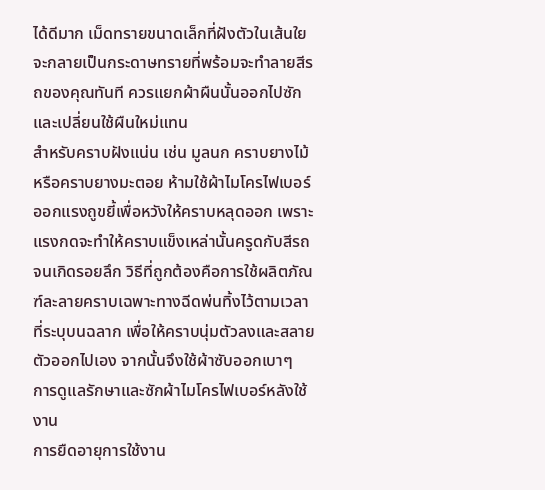ได้ดีมาก เม็ดทรายขนาดเล็กที่ฝังตัวในเส้นใยจะกลายเป็นกระดาษทรายที่พร้อมจะทำลายสีรถของคุณทันที ควรแยกผ้าผืนนั้นออกไปซักและเปลี่ยนใช้ผืนใหม่แทน
สำหรับคราบฝังแน่น เช่น มูลนก คราบยางไม้ หรือคราบยางมะตอย ห้ามใช้ผ้าไมโครไฟเบอร์ออกแรงถูขยี้เพื่อหวังให้คราบหลุดออก เพราะแรงกดจะทำให้คราบแข็งเหล่านั้นครูดกับสีรถจนเกิดรอยลึก วิธีที่ถูกต้องคือการใช้ผลิตภัณฑ์ละลายคราบเฉพาะทางฉีดพ่นทิ้งไว้ตามเวลาที่ระบุบนฉลาก เพื่อให้คราบนุ่มตัวลงและสลายตัวออกไปเอง จากนั้นจึงใช้ผ้าซับออกเบาๆ
การดูแลรักษาและซักผ้าไมโครไฟเบอร์หลังใช้งาน
การยืดอายุการใช้งาน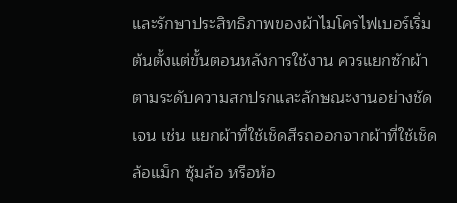และรักษาประสิทธิภาพของผ้าไมโครไฟเบอร์เริ่มต้นตั้งแต่ขั้นตอนหลังการใช้งาน ควรแยกซักผ้าตามระดับความสกปรกและลักษณะงานอย่างชัดเจน เช่น แยกผ้าที่ใช้เช็ดสีรถออกจากผ้าที่ใช้เช็ดล้อแม็ก ซุ้มล้อ หรือห้อ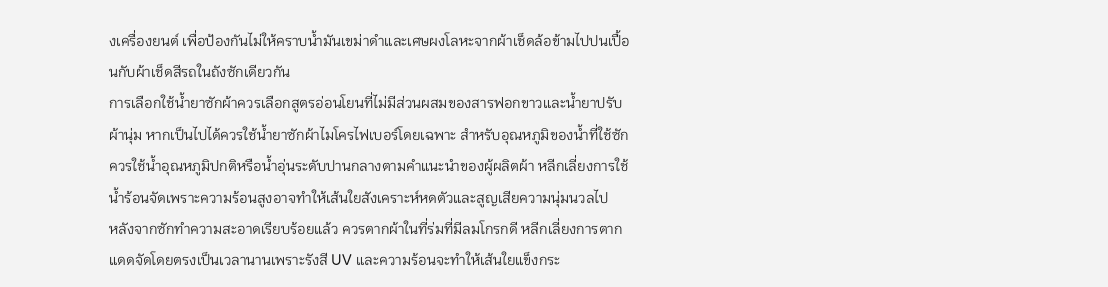งเครื่องยนต์ เพื่อป้องกันไม่ให้คราบน้ำมันเขม่าดำและเศษผงโลหะจากผ้าเช็ดล้อข้ามไปปนเปื้อนกับผ้าเช็ดสีรถในถังซักเดียวกัน
การเลือกใช้น้ำยาซักผ้าควรเลือกสูตรอ่อนโยนที่ไม่มีส่วนผสมของสารฟอกขาวและน้ำยาปรับผ้านุ่ม หากเป็นไปได้ควรใช้น้ำยาซักผ้าไมโครไฟเบอร์โดยเฉพาะ สำหรับอุณหภูมิของน้ำที่ใช้ซักควรใช้น้ำอุณหภูมิปกติหรือน้ำอุ่นระดับปานกลางตามคำแนะนำของผู้ผลิตผ้า หลีกเลี่ยงการใช้น้ำร้อนจัดเพราะความร้อนสูงอาจทำให้เส้นใยสังเคราะห์หดตัวและสูญเสียความนุ่มนวลไป
หลังจากซักทำความสะอาดเรียบร้อยแล้ว ควรตากผ้าในที่ร่มที่มีลมโกรกดี หลีกเลี่ยงการตากแดดจัดโดยตรงเป็นเวลานานเพราะรังสี UV และความร้อนจะทำให้เส้นใยแข็งกระ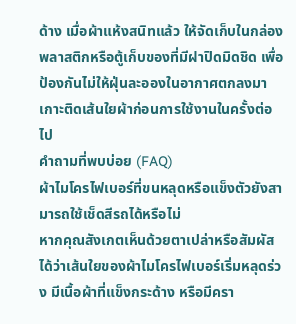ด้าง เมื่อผ้าแห้งสนิทแล้ว ให้จัดเก็บในกล่องพลาสติกหรือตู้เก็บของที่มีฝาปิดมิดชิด เพื่อป้องกันไม่ให้ฝุ่นละอองในอากาศตกลงมาเกาะติดเส้นใยผ้าก่อนการใช้งานในครั้งต่อไป
คำถามที่พบบ่อย (FAQ)
ผ้าไมโครไฟเบอร์ที่ขนหลุดหรือแข็งตัวยังสามารถใช้เช็ดสีรถได้หรือไม่
หากคุณสังเกตเห็นด้วยตาเปล่าหรือสัมผัสได้ว่าเส้นใยของผ้าไมโครไฟเบอร์เริ่มหลุดร่วง มีเนื้อผ้าที่แข็งกระด้าง หรือมีครา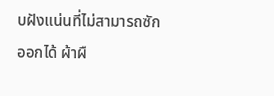บฝังแน่นที่ไม่สามารถซักออกได้ ผ้าผื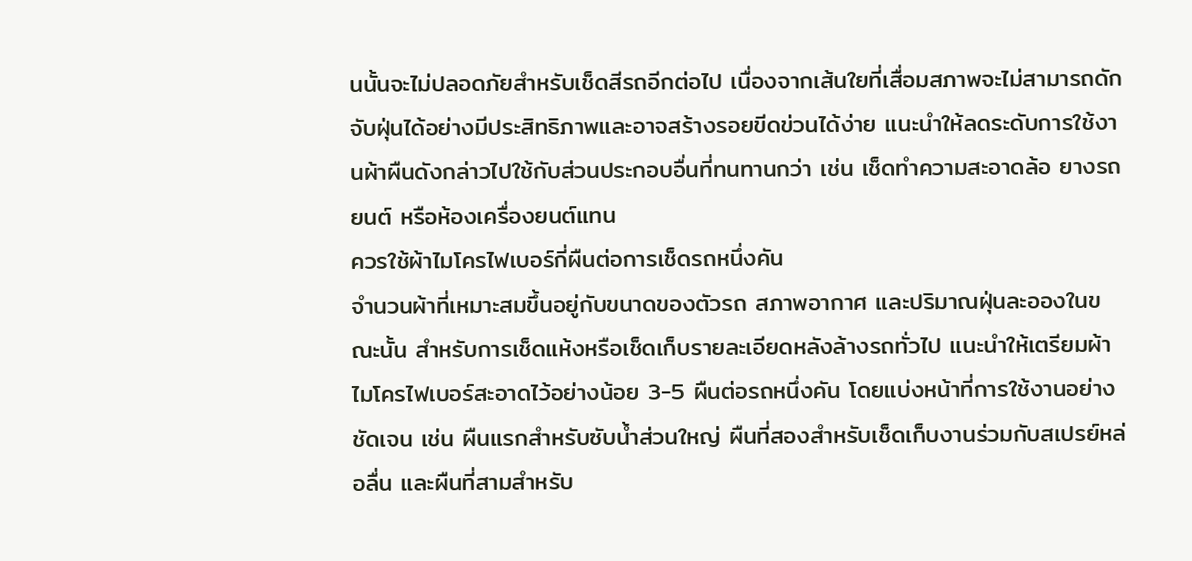นนั้นจะไม่ปลอดภัยสำหรับเช็ดสีรถอีกต่อไป เนื่องจากเส้นใยที่เสื่อมสภาพจะไม่สามารถดักจับฝุ่นได้อย่างมีประสิทธิภาพและอาจสร้างรอยขีดข่วนได้ง่าย แนะนำให้ลดระดับการใช้งานผ้าผืนดังกล่าวไปใช้กับส่วนประกอบอื่นที่ทนทานกว่า เช่น เช็ดทำความสะอาดล้อ ยางรถยนต์ หรือห้องเครื่องยนต์แทน
ควรใช้ผ้าไมโครไฟเบอร์กี่ผืนต่อการเช็ดรถหนึ่งคัน
จำนวนผ้าที่เหมาะสมขึ้นอยู่กับขนาดของตัวรถ สภาพอากาศ และปริมาณฝุ่นละอองในขณะนั้น สำหรับการเช็ดแห้งหรือเช็ดเก็บรายละเอียดหลังล้างรถทั่วไป แนะนำให้เตรียมผ้าไมโครไฟเบอร์สะอาดไว้อย่างน้อย 3-5 ผืนต่อรถหนึ่งคัน โดยแบ่งหน้าที่การใช้งานอย่างชัดเจน เช่น ผืนแรกสำหรับซับน้ำส่วนใหญ่ ผืนที่สองสำหรับเช็ดเก็บงานร่วมกับสเปรย์หล่อลื่น และผืนที่สามสำหรับ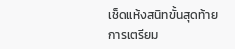เช็ดแห้งสนิทขั้นสุดท้าย การเตรียม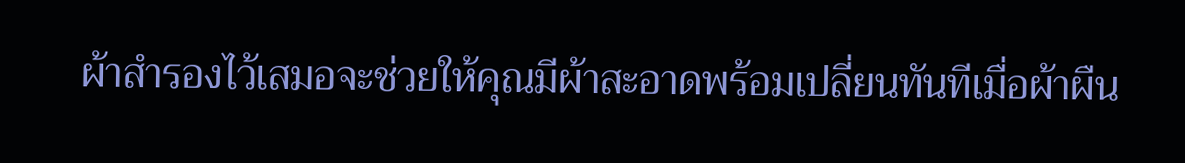ผ้าสำรองไว้เสมอจะช่วยให้คุณมีผ้าสะอาดพร้อมเปลี่ยนทันทีเมื่อผ้าผืน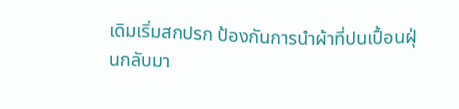เดิมเริ่มสกปรก ป้องกันการนำผ้าที่ปนเปื้อนฝุ่นกลับมา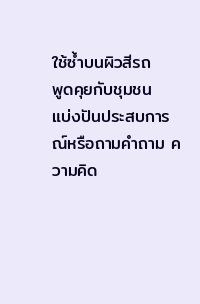ใช้ซ้ำบนผิวสีรถ
พูดคุยกับชุมชน
แบ่งปันประสบการณ์หรือถามคำถาม ความคิด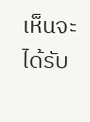เห็นจะได้รับ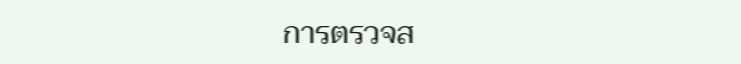การตรวจส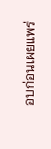อบก่อนเผยแพร่